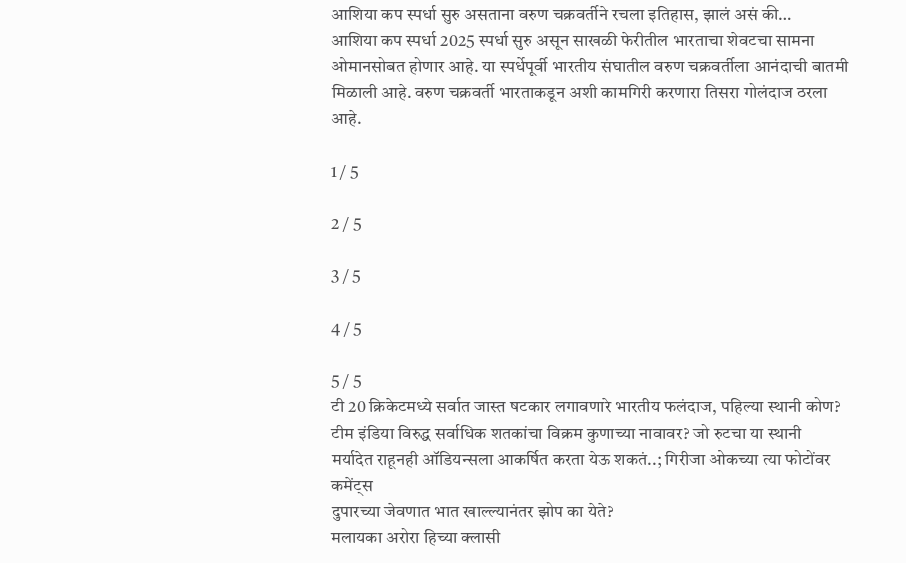आशिया कप स्पर्धा सुरु असताना वरुण चक्रवर्तीने रचला इतिहास, झालं असं की…
आशिया कप स्पर्धा 2025 स्पर्धा सुरु असून साखळी फेरीतील भारताचा शेवटचा सामना ओमानसोबत होणार आहे. या स्पर्धेपूर्वी भारतीय संघातील वरुण चक्रवर्तीला आनंदाची बातमी मिळाली आहे. वरुण चक्रवर्ती भारताकडून अशी कामगिरी करणारा तिसरा गोलंदाज ठरला आहे.

1 / 5

2 / 5

3 / 5

4 / 5

5 / 5
टी 20 क्रिकेटमध्ये सर्वात जास्त षटकार लगावणारे भारतीय फलंदाज, पहिल्या स्थानी कोण?
टीम इंडिया विरुद्ध सर्वाधिक शतकांचा विक्रम कुणाच्या नावावर? जो रुटचा या स्थानी
मर्यादेत राहूनही ऑडियन्सला आकर्षित करता येऊ शकतं..; गिरीजा ओकच्या त्या फोटोंवर कमेंट्स
दुपारच्या जेवणात भात खाल्ल्यानंतर झोप का येते?
मलायका अरोरा हिच्या क्लासी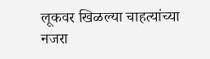लूकवर खिळल्या चाहत्यांच्या नजरा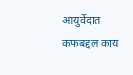आयुर्वेदात कफबद्दल काय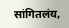सांगितलंय,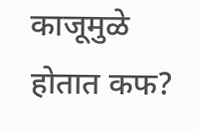काजूमुळे होतात कफ?